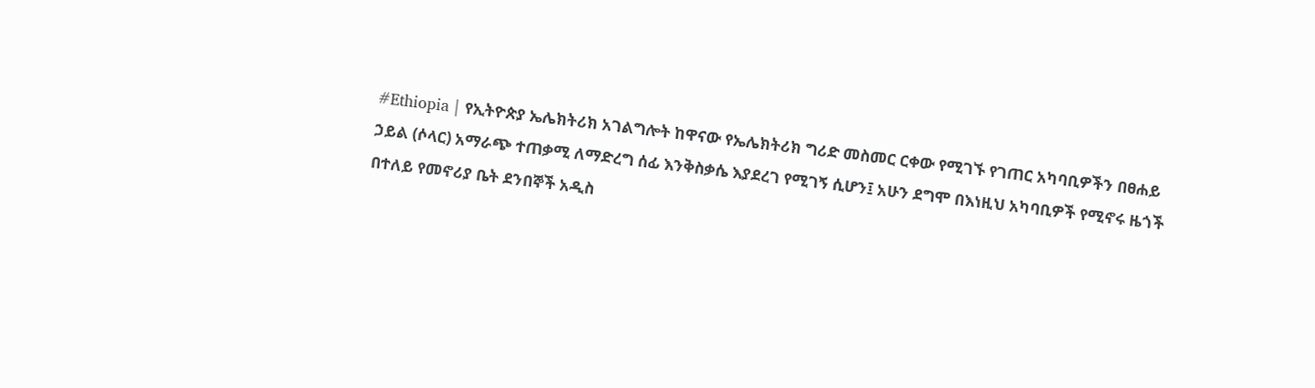#Ethiopia | የኢትዮጵያ ኤሌክትሪክ አገልግሎት ከዋናው የኤሌክትሪክ ግሪድ መስመር ርቀው የሚገኙ የገጠር አካባቢዎችን በፀሐይ ኃይል (ሶላር) አማራጭ ተጠቃሚ ለማድረግ ሰፊ እንቅስቃሴ እያደረገ የሚገኝ ሲሆን፤ አሁን ደግሞ በእነዚህ አካባቢዎች የሚኖሩ ዜጎች በተለይ የመኖሪያ ቤት ደንበኞች አዲስ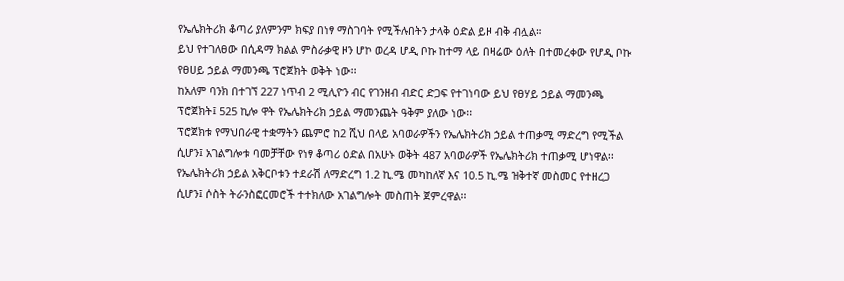የኤሌክትሪክ ቆጣሪ ያለምንም ክፍያ በነፃ ማስገባት የሚችሉበትን ታላቅ ዕድል ይዞ ብቅ ብሏል።
ይህ የተገለፀው በሲዳማ ክልል ምስራቃዊ ዞን ሆኮ ወረዳ ሆዲ ቦኩ ከተማ ላይ በዛሬው ዕለት በተመረቀው የሆዲ ቦኩ የፀሀይ ኃይል ማመንጫ ፕሮጀክት ወቅት ነው፡፡
ከአለም ባንክ በተገኘ 227 ነጥብ 2 ሚሊዮን ብር የገንዘብ ብድር ድጋፍ የተገነባው ይህ የፀሃይ ኃይል ማመንጫ ፕሮጀክት፤ 525 ኪሎ ዋት የኤሌክትሪክ ኃይል ማመንጨት ዓቅም ያለው ነው፡፡
ፕሮጀክቱ የማህበራዊ ተቋማትን ጨምሮ ከ2 ሺህ በላይ አባወራዎችን የኤሌክትሪክ ኃይል ተጠቃሚ ማድረግ የሚችል ሲሆን፤ አገልግሎቱ ባመቻቸው የነፃ ቆጣሪ ዕድል በአሁኑ ወቅት 487 አባወራዎች የኤሌክትሪክ ተጠቃሚ ሆነዋል፡፡
የኤሌክትሪክ ኃይል አቅርቦቱን ተደራሽ ለማድረግ 1.2 ኪ.ሜ መካከለኛ እና 10.5 ኪ.ሜ ዝቅተኛ መስመር የተዘረጋ ሲሆን፤ ሶስት ትራንስፎርመሮች ተተክለው አገልግሎት መስጠት ጀምረዋል፡፡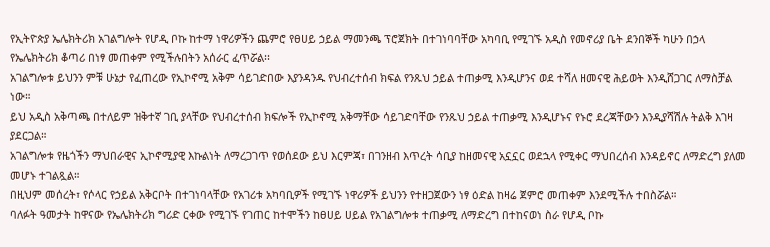የኢትዮጵያ ኤሌክትሪክ አገልግሎት የሆዲ ቦኩ ከተማ ነዋሪዎችን ጨምሮ የፀሀይ ኃይል ማመንጫ ፕሮጀክት በተገነባባቸው አካባቢ የሚገኙ አዲስ የመኖሪያ ቤት ደንበኞች ካሁን በኃላ የኤሌክትሪክ ቆጣሪ በነፃ መጠቀም የሚችሉበትን አሰራር ፈጥሯል፡፡
አገልግሎቱ ይህንን ምቹ ሁኔታ የፈጠረው የኢኮኖሚ አቅም ሳይገድበው እያንዳንዱ የህብረተሰብ ክፍል የንጹህ ኃይል ተጠቃሚ እንዲሆንና ወደ ተሻለ ዘመናዊ ሕይወት እንዲሸጋገር ለማስቻል ነው።
ይህ አዲስ አቅጣጫ በተለይም ዝቅተኛ ገቢ ያላቸው የህብረተሰብ ክፍሎች የኢኮኖሚ አቅማቸው ሳይገድባቸው የንጹህ ኃይል ተጠቃሚ እንዲሆኑና የኑሮ ደረጃቸውን እንዲያሻሽሉ ትልቅ እገዛ ያደርጋል።
አገልግሎቱ የዜጎችን ማህበራዊና ኢኮኖሚያዊ እኩልነት ለማረጋገጥ የወሰደው ይህ እርምጃ፣ በገንዘብ እጥረት ሳቢያ ከዘመናዊ አኗኗር ወደኋላ የሚቀር ማህበረሰብ እንዳይኖር ለማድረግ ያለመ መሆኑ ተገልጿል።
በዚህም መሰረት፣ የሶላር የኃይል አቅርቦት በተገነባላቸው የአገሪቱ አካባቢዎች የሚገኙ ነዋሪዎች ይህንን የተዘጋጀውን ነፃ ዕድል ከዛሬ ጀምሮ መጠቀም እንደሚችሉ ተበስሯል።
ባለፉት ዓመታት ከዋናው የኤሌክትሪክ ግሪድ ርቀው የሚገኙ የገጠር ከተሞችን ከፀሀይ ሀይል የአገልግሎቱ ተጠቃሚ ለማድረግ በተከናወነ ስራ የሆዲ ቦኩ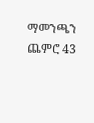ማመንጫን ጨምሮ 43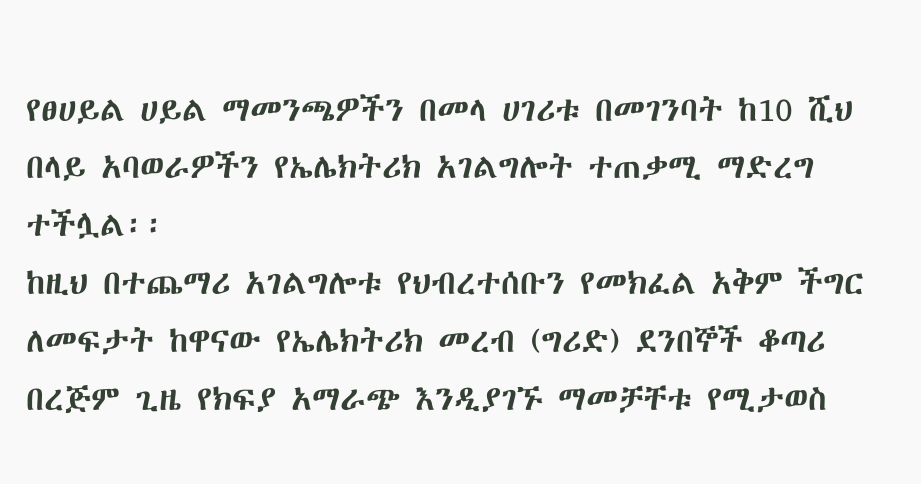የፀሀይል ሀይል ማመንጫዎችን በመላ ሀገሪቱ በመገንባት ከ10 ሺህ በላይ አባወራዎችን የኤሌክትሪክ አገልግሎት ተጠቃሚ ማድረግ ተችሏል፡፡
ከዚህ በተጨማሪ አገልግሎቱ የህብረተሰቡን የመክፈል አቅም ችግር ለመፍታት ከዋናው የኤሌክትሪክ መረብ (ግሪድ) ደንበኞች ቆጣሪ በረጅም ጊዜ የክፍያ አማራጭ እንዲያገኙ ማመቻቸቱ የሚታወስ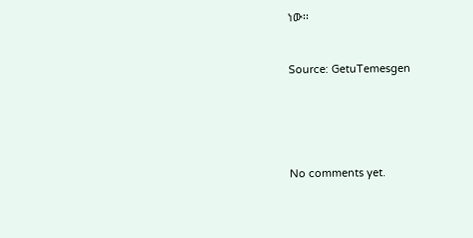ነው፡፡



Source: GetuTemesgen







No comments yet.